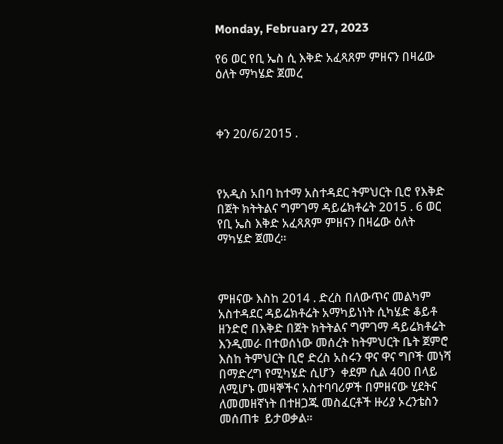Monday, February 27, 2023

የ6 ወር የቢ ኤስ ሲ እቅድ አፈጻጸም ምዘናን በዛሬው ዕለት ማካሄድ ጀመረ



ቀን 20/6/2015 .



የአዲስ አበባ ከተማ አስተዳደር ትምህርት ቢሮ የእቅድ በጀት ክትትልና ግምገማ ዳይሬክቶሬት 2015 . 6 ወር የቢ ኤስ እቅድ አፈጻጸም ምዘናን በዛሬው ዕለት ማካሄድ ጀመረ፡፡



ምዘናው እስከ 2014 . ድረስ በለውጥና መልካም አስተዳደር ዳይሬክቶሬት አማካይነነት ሲካሄድ ቆይቶ ዘንድሮ በእቅድ በጀት ክትትልና ግምገማ ዳይሬክቶሬት እንዲመራ በተወሰነው መሰረት ከትምህርት ቤት ጀምሮ እስከ ትምህርት ቢሮ ድረስ አስሩን ዋና ዋና ግቦች መነሻ በማድረግ የሚካሄድ ሲሆን  ቀደም ሲል 400 በላይ ለሚሆኑ መዛኞችና አስተባባሪዎች በምዘናው ሂደትና ለመመዘኛነት በተዘጋጁ መስፈርቶች ዙሪያ ኦረንቴስን መሰጠቱ  ይታወቃል፡፡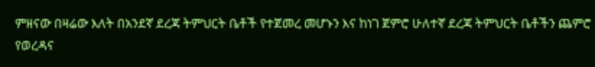ምዘናው በዛሬው እለት በአንደኛ ደረጃ ትምህርት ቤቶች የተጀመረ መሆኑን እና ከነገ ጀምሮ ሁለተኛ ደረጃ ትምህርት ቤቶችን ጨምሮ የወረዳና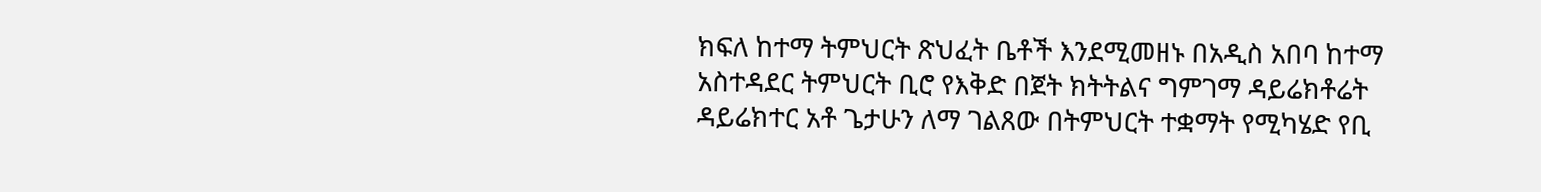ክፍለ ከተማ ትምህርት ጽህፈት ቤቶች እንደሚመዘኑ በአዲስ አበባ ከተማ አስተዳደር ትምህርት ቢሮ የእቅድ በጀት ክትትልና ግምገማ ዳይሬክቶሬት ዳይሬክተር አቶ ጌታሁን ለማ ገልጸው በትምህርት ተቋማት የሚካሄድ የቢ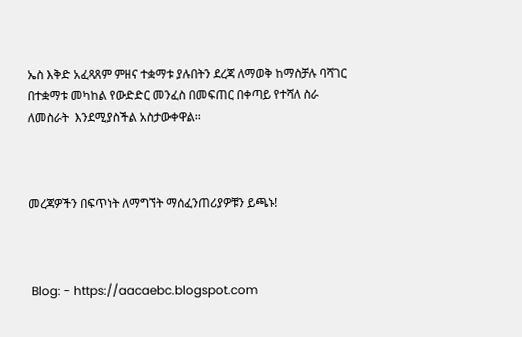ኤስ እቅድ አፈጻጸም ምዘና ተቋማቱ ያሉበትን ደረጃ ለማወቅ ከማስቻሉ ባሻገር በተቋማቱ መካከል የውድድር መንፈስ በመፍጠር በቀጣይ የተሻለ ስራ ለመስራት  እንደሚያስችል አስታውቀዋል፡፡



መረጃዎችን በፍጥነት ለማግኘት ማሰፈንጠሪያዎቹን ይጫኑ!



 Blog: - https://aacaebc.blogspot.com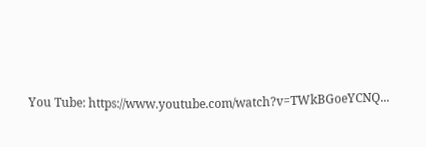You Tube: https://www.youtube.com/watch?v=TWkBGoeYCNQ...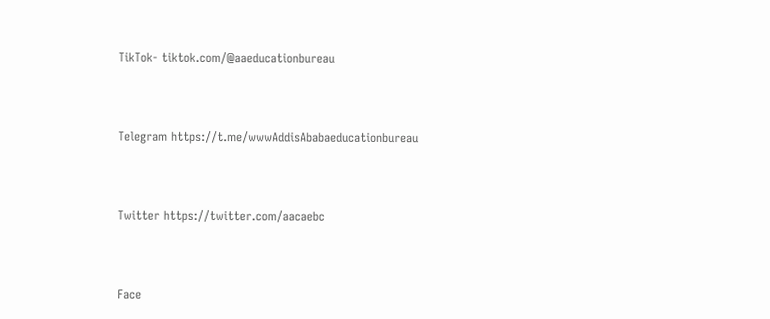TikTok- tiktok.com/@aaeducationbureau



Telegram https://t.me/wwwAddisAbabaeducationbureau



Twitter https://twitter.com/aacaebc



Face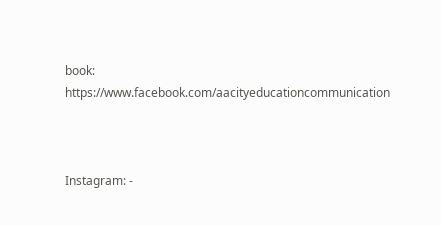book: https://www.facebook.com/aacityeducationcommunication



Instagram: -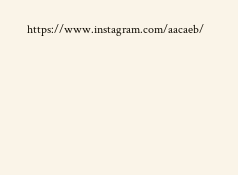https://www.instagram.com/aacaeb/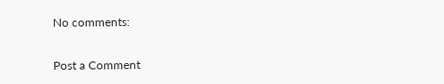No comments:

Post a Comment